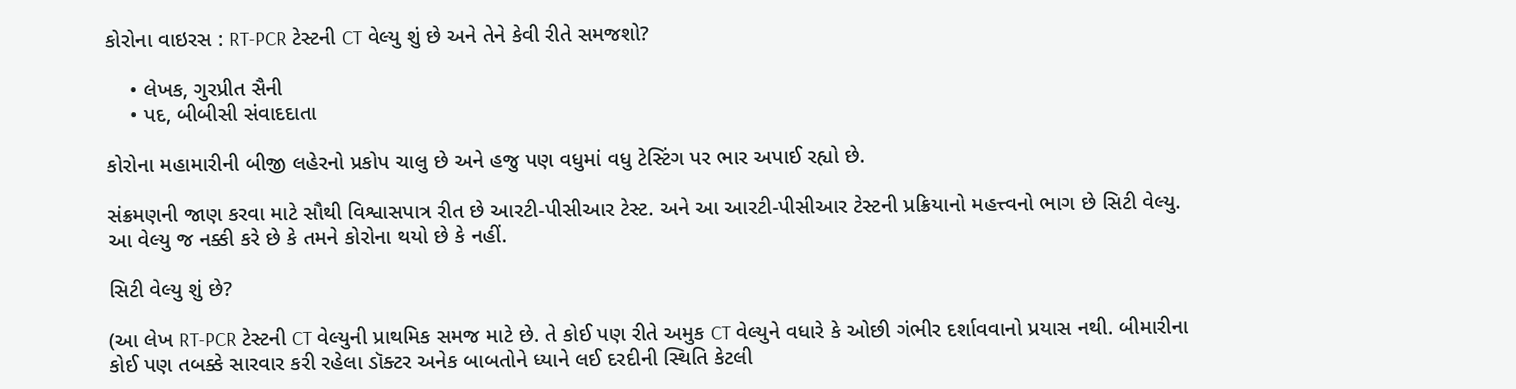કોરોના વાઇરસ : RT-PCR ટેસ્ટની CT વેલ્યુ શું છે અને તેને કેવી રીતે સમજશો?

    • લેખક, ગુરપ્રીત સૈની
    • પદ, બીબીસી સંવાદદાતા

કોરોના મહામારીની બીજી લહેરનો પ્રકોપ ચાલુ છે અને હજુ પણ વધુમાં વધુ ટેસ્ટિંગ પર ભાર અપાઈ રહ્યો છે.

સંક્રમણની જાણ કરવા માટે સૌથી વિશ્વાસપાત્ર રીત છે આરટી-પીસીઆર ટેસ્ટ. અને આ આરટી-પીસીઆર ટેસ્ટની પ્રક્રિયાનો મહત્ત્વનો ભાગ છે સિટી વેલ્યુ. આ વેલ્યુ જ નક્કી કરે છે કે તમને કોરોના થયો છે કે નહીં.

સિટી વેલ્યુ શું છે?

(આ લેખ RT-PCR ટેસ્ટની CT વેલ્યુની પ્રાથમિક સમજ માટે છે. તે કોઈ પણ રીતે અમુક CT વેલ્યુને વધારે કે ઓછી ગંભીર દર્શાવવાનો પ્રયાસ નથી. બીમારીના કોઈ પણ તબક્કે સારવાર કરી રહેલા ડૉક્ટર અનેક બાબતોને ધ્યાને લઈ દરદીની સ્થિતિ કેટલી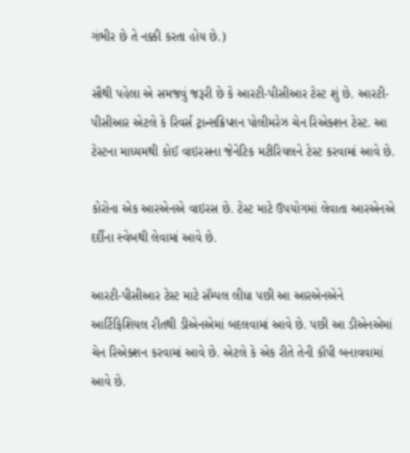ગંભીર છે તે નક્કી કરતા હોય છે.)

સૌથી પહેલા એ સમજવું જરૂરી છે કે આરટી-પીસીઆર ટેસ્ટ શું છે. આરટી-પીસીઆર એટલે કે રિવર્સ ટ્રાન્સક્રિપ્શન પોલીમરેઝ ચેન રિએક્શન ટેસ્ટ. આ ટેસ્ટના માધ્યમથી કોઈ વાઇરસના જેનેટિક મટીરિયલને ટેસ્ટ કરવામાં આવે છે.

કોરોના એક આરએનએ વાઇરસ છે. ટેસ્ટ માટે ઉપયોગમાં લેવાતા આરએનએ દર્દીના સ્વેબથી લેવામાં આવે છે.

આરટી-પીસીઆર ટેસ્ટ માટે સૅમ્પલ લીધા પછી આ આરએનએને આર્ટિફિશિયલ રીતથી ડીએનએમાં બદલવામાં આવે છે. પછી આ ડીએનએમાં ચેન રિએક્શન કરવામાં આવે છે. એટલે કે એક રીતે તેની કૉપી બનાવવામાં આવે છે.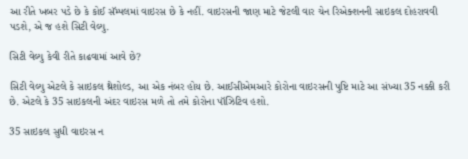આ રીતે ખબર પડે છે કે કોઈ સૅમ્પલમાં વાઇરસ છે કે નહીં. વાઇરસની જાણ માટે જેટલી વાર ચેન રિએક્શનની સાઇકલ દોહરાવવી પડશે, એ જ હશે સિટી વેલ્યુ.

સિટી વેલ્યુ કેવી રીતે કાઢવામાં આવે છે?

સિટી વેલ્યુ એટલે કે સાઇકલ થ્રેશોલ્ડ, આ એક નંબર હોય છે. આઈસીએમઆરે કોરોના વાઇરસની પુષ્ટિ માટે આ સંખ્યા 35 નક્કી કરી છે. એટલે કે 35 સાઇકલની અંદર વાઇરસ મળે તો તમે કોરોના પૉઝિટિવ હશો.

35 સાઇકલ સુધી વાઇરસ ન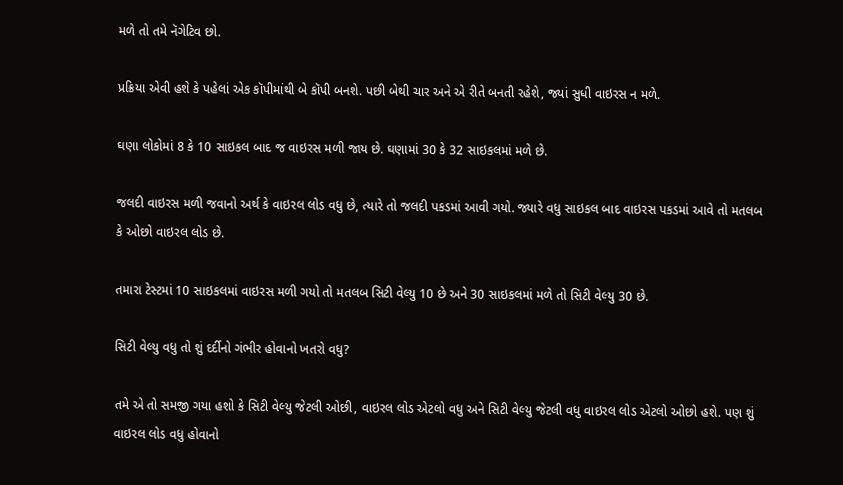મળે તો તમે નૅગેટિવ છો.

પ્રક્રિયા એવી હશે કે પહેલાં એક કૉપીમાંથી બે કૉપી બનશે. પછી બેથી ચાર અને એ રીતે બનતી રહેશે, જ્યાં સુધી વાઇરસ ન મળે.

ઘણા લોકોમાં 8 કે 10 સાઇકલ બાદ જ વાઇરસ મળી જાય છે. ઘણામાં 30 કે 32 સાઇકલમાં મળે છે.

જલદી વાઇરસ મળી જવાનો અર્થ કે વાઇરલ લોડ વધુ છે, ત્યારે તો જલદી પકડમાં આવી ગયો. જ્યારે વધુ સાઇકલ બાદ વાઇરસ પકડમાં આવે તો મતલબ કે ઓછો વાઇરલ લોડ છે.

તમારા ટેસ્ટમાં 10 સાઇકલમાં વાઇરસ મળી ગયો તો મતલબ સિટી વેલ્યુ 10 છે અને 30 સાઇકલમાં મળે તો સિટી વેલ્યુ 30 છે.

સિટી વેલ્યુ વધુ તો શું દર્દીનો ગંભીર હોવાનો ખતરો વધુ?

તમે એ તો સમજી ગયા હશો કે સિટી વેલ્યુ જેટલી ઓછી, વાઇરલ લોડ એટલો વધુ અને સિટી વેલ્યુ જેટલી વધુ વાઇરલ લોડ એટલો ઓછો હશે. પણ શું વાઇરલ લોડ વધુ હોવાનો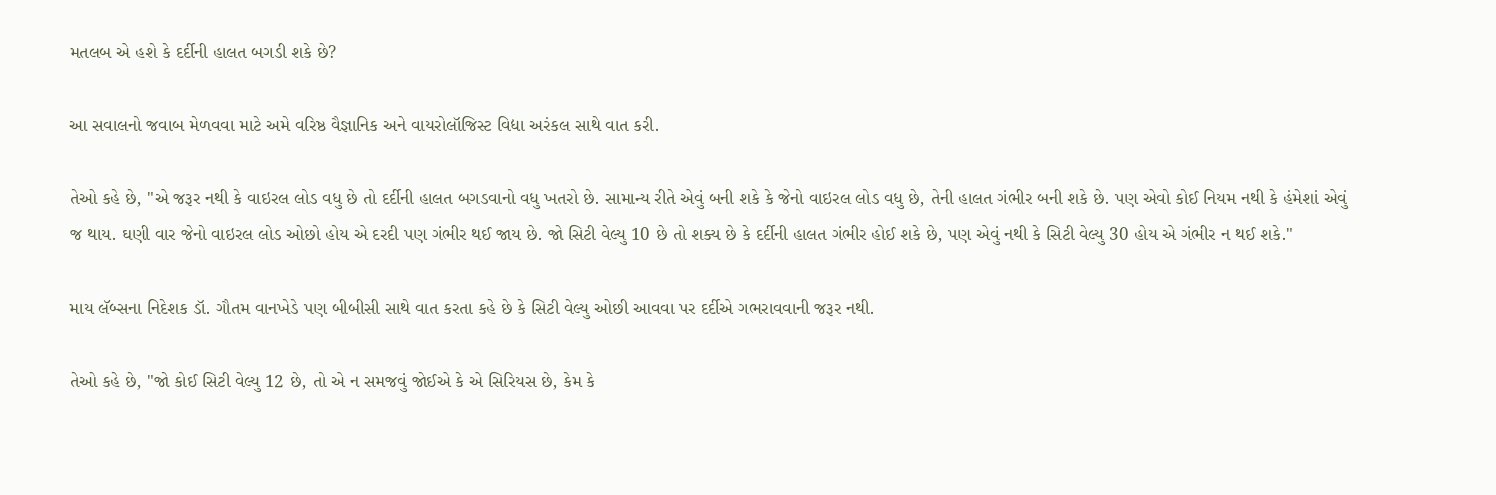મતલબ એ હશે કે દર્દીની હાલત બગડી શકે છે?

આ સવાલનો જવાબ મેળવવા માટે અમે વરિષ્ઠ વૈજ્ઞાનિક અને વાયરોલૉજિસ્ટ વિદ્યા અરંકલ સાથે વાત કરી.

તેઓ કહે છે, "એ જરૂર નથી કે વાઇરલ લોડ વધુ છે તો દર્દીની હાલત બગડવાનો વધુ ખતરો છે. સામાન્ય રીતે એવું બની શકે કે જેનો વાઇરલ લોડ વધુ છે, તેની હાલત ગંભીર બની શકે છે. પણ એવો કોઈ નિયમ નથી કે હંમેશાં એવું જ થાય. ઘણી વાર જેનો વાઇરલ લોડ ઓછો હોય એ દરદી પણ ગંભીર થઈ જાય છે. જો સિટી વેલ્યુ 10 છે તો શક્ય છે કે દર્દીની હાલત ગંભીર હોઈ શકે છે, પણ એવું નથી કે સિટી વેલ્યુ 30 હોય એ ગંભીર ન થઈ શકે."

માય લૅબ્સના નિદેશક ડૉ. ગૌતમ વાનખેડે પણ બીબીસી સાથે વાત કરતા કહે છે કે સિટી વેલ્યુ ઓછી આવવા પર દર્દીએ ગભરાવવાની જરૂર નથી.

તેઓ કહે છે, "જો કોઈ સિટી વેલ્યુ 12 છે, તો એ ન સમજવું જોઈએ કે એ સિરિયસ છે, કેમ કે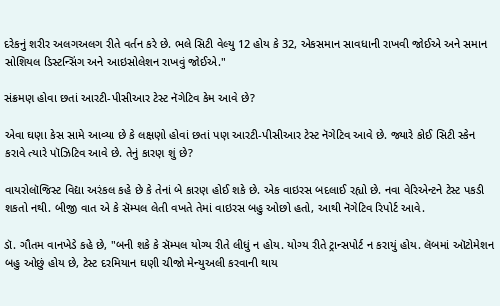દરેકનું શરીર અલગઅલગ રીતે વર્તન કરે છે. ભલે સિટી વેલ્યુ 12 હોય કે 32, એકસમાન સાવધાની રાખવી જોઈએ અને સમાન સોશિયલ ડિસ્ટન્સિંગ અને આઇસોલેશન રાખવું જોઈએ."

સંક્રમણ હોવા છતાં આરટી-પીસીઆર ટેસ્ટ નૅગેટિવ કેમ આવે છે?

એવા ઘણા કેસ સામે આવ્યા છે કે લક્ષણો હોવાં છતાં પણ આરટી-પીસીઆર ટેસ્ટ નૅગેટિવ આવે છે. જ્યારે કોઈ સિટી સ્કેન કરાવે ત્યારે પૉઝિટિવ આવે છે. તેનું કારણ શું છે?

વાયરોલૉજિસ્ટ વિદ્યા અરંકલ કહે છે કે તેનાં બે કારણ હોઈ શકે છે. એક વાઇરસ બદલાઈ રહ્યો છે. નવા વેરિએન્ટને ટેસ્ટ પકડી શકતો નથી. બીજી વાત એ કે સૅમ્પલ લેતી વખતે તેમાં વાઇરસ બહુ ઓછો હતો, આથી નૅગેટિવ રિપોર્ટ આવે.

ડૉ. ગૌતમ વાનખેડે કહે છે, "બની શકે કે સૅમ્પલ યોગ્ય રીતે લીધું ન હોય. યોગ્ય રીતે ટ્રાન્સપોર્ટ ન કરાયું હોય. લૅબમાં ઑટોમેશન બહુ ઓછું હોય છે, ટેસ્ટ દરમિયાન ઘણી ચીજો મેન્યુઅલી કરવાની થાય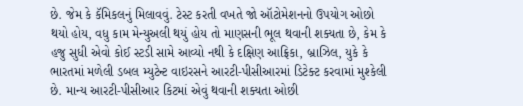છે. જેમ કે કૅમિકલનું મિલાવવું. ટેસ્ટ કરતી વખતે જો ઑટોમેશનનો ઉપયોગ ઓછો થયો હોય, વધુ કામ મેન્યુઅલી થયું હોય તો માણસની ભૂલ થવાની શક્યતા છે, કેમ કે હજુ સુધી એવો કોઈ સ્ટડી સામે આવ્યો નથી કે દક્ષિણ આફ્રિકા, બ્રાઝિલ, યુકે કે ભારતમાં મળેલી ડબલ મ્યુટેન્ટ વાઇરસને આરટી-પીસીઆરમાં ડિટેક્ટ કરવામાં મુશ્કેલી છે. માન્ય આરટી-પીસીઆર કિટમાં એવું થવાની શક્યતા ઓછી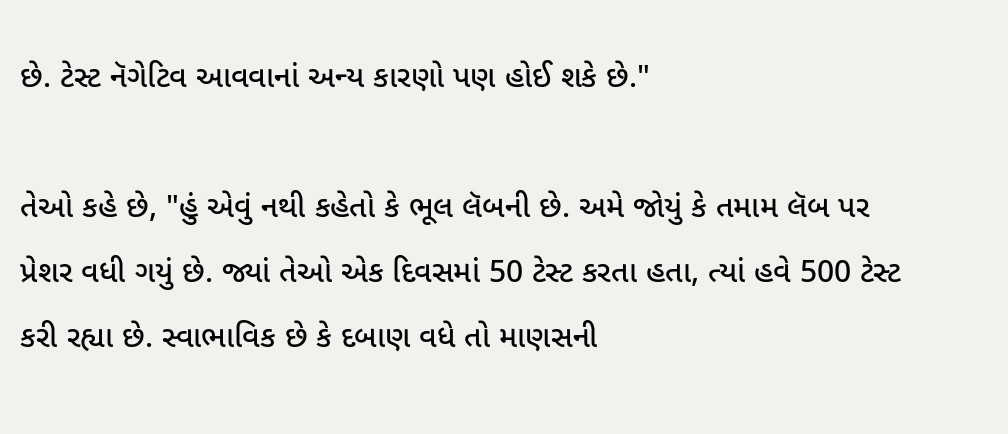છે. ટેસ્ટ નૅગેટિવ આવવાનાં અન્ય કારણો પણ હોઈ શકે છે."

તેઓ કહે છે, "હું એવું નથી કહેતો કે ભૂલ લૅબની છે. અમે જોયું કે તમામ લૅબ પર પ્રેશર વધી ગયું છે. જ્યાં તેઓ એક દિવસમાં 50 ટેસ્ટ કરતા હતા, ત્યાં હવે 500 ટેસ્ટ કરી રહ્યા છે. સ્વાભાવિક છે કે દબાણ વધે તો માણસની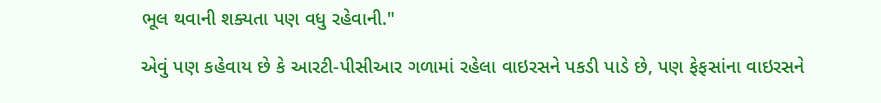ભૂલ થવાની શક્યતા પણ વધુ રહેવાની."

એવું પણ કહેવાય છે કે આરટી-પીસીઆર ગળામાં રહેલા વાઇરસને પકડી પાડે છે, પણ ફેફસાંના વાઇરસને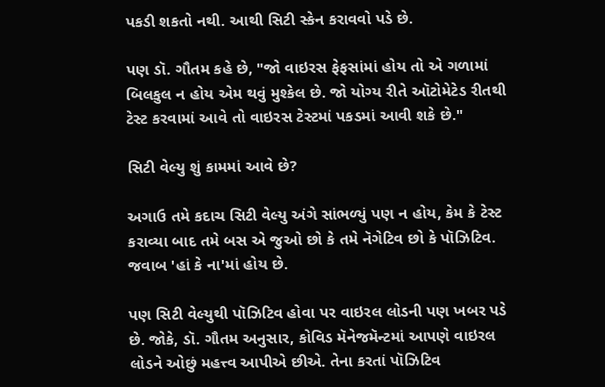પકડી શકતો નથી. આથી સિટી સ્કેન કરાવવો પડે છે.

પણ ડૉ. ગૌતમ કહે છે, "જો વાઇરસ ફેફસાંમાં હોય તો એ ગળામાં બિલકુલ ન હોય એમ થવું મુશ્કેલ છે. જો યોગ્ય રીતે ઑટોમેટેડ રીતથી ટેસ્ટ કરવામાં આવે તો વાઇરસ ટેસ્ટમાં પકડમાં આવી શકે છે."

સિટી વેલ્યુ શું કામમાં આવે છે?

અગાઉ તમે કદાચ સિટી વેલ્યુ અંગે સાંભળ્યું પણ ન હોય, કેમ કે ટેસ્ટ કરાવ્યા બાદ તમે બસ એ જુઓ છો કે તમે નૅગેટિવ છો કે પૉઝિટિવ. જવાબ 'હાં કે ના'માં હોય છે.

પણ સિટી વેલ્યુથી પૉઝિટિવ હોવા પર વાઇરલ લોડની પણ ખબર પડે છે. જોકે, ડૉ. ગૌતમ અનુસાર, કોવિડ મૅનેજમૅન્ટમાં આપણે વાઇરલ લોડને ઓછું મહત્ત્વ આપીએ છીએ. તેના કરતાં પૉઝિટિવ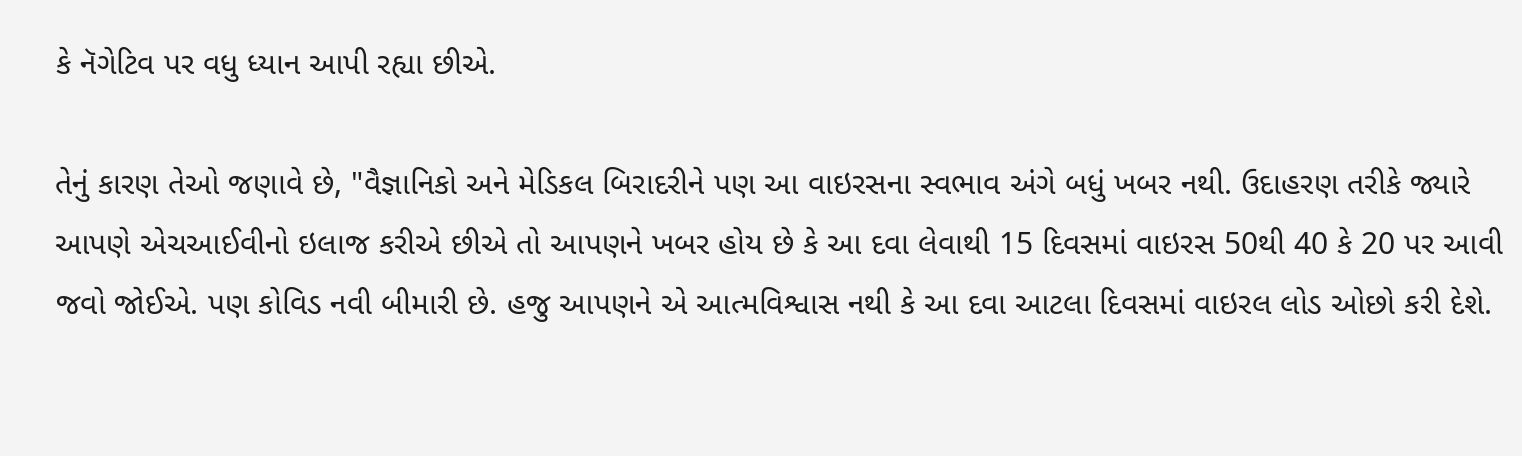કે નૅગેટિવ પર વધુ ધ્યાન આપી રહ્યા છીએ.

તેનું કારણ તેઓ જણાવે છે, "વૈજ્ઞાનિકો અને મેડિકલ બિરાદરીને પણ આ વાઇરસના સ્વભાવ અંગે બધું ખબર નથી. ઉદાહરણ તરીકે જ્યારે આપણે એચઆઈવીનો ઇલાજ કરીએ છીએ તો આપણને ખબર હોય છે કે આ દવા લેવાથી 15 દિવસમાં વાઇરસ 50થી 40 કે 20 પર આવી જવો જોઈએ. પણ કોવિડ નવી બીમારી છે. હજુ આપણને એ આત્મવિશ્વાસ નથી કે આ દવા આટલા દિવસમાં વાઇરલ લોડ ઓછો કરી દેશે.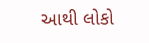આથી લોકો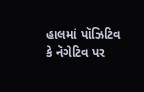હાલમાં પૉઝિટિવ કે નૅગેટિવ પર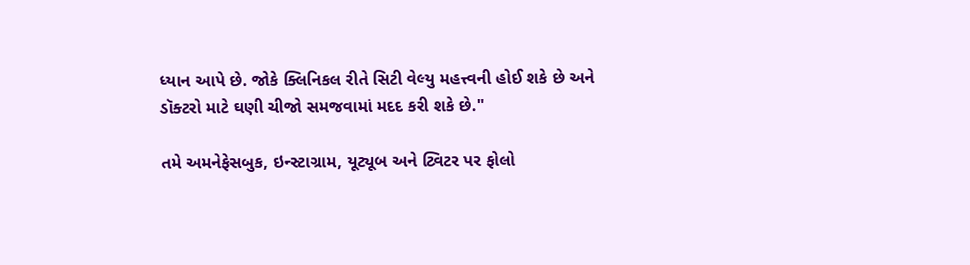ધ્યાન આપે છે. જોકે ક્લિનિકલ રીતે સિટી વેલ્યુ મહત્ત્વની હોઈ શકે છે અને ડૉક્ટરો માટે ઘણી ચીજો સમજવામાં મદદ કરી શકે છે."

તમે અમનેફેસબુક, ઇન્સ્ટાગ્રામ, યૂટ્યૂબ અને ટ્વિટર પર ફોલો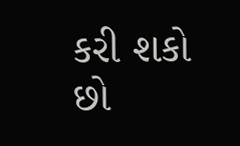કરી શકો છો